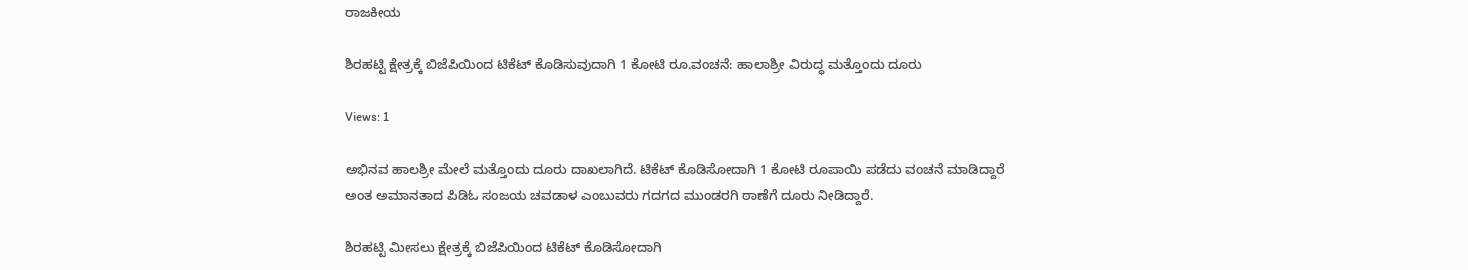ರಾಜಕೀಯ

ಶಿರಹಟ್ಟಿ ಕ್ಷೇತ್ರಕ್ಕೆ ಬಿಜೆಪಿಯಿಂದ ಟಿಕೆಟ್ ಕೊಡಿಸುವುದಾಗಿ 1 ಕೋಟಿ ರೂ.ವಂಚನೆ: ಹಾಲಾಶ್ರೀ ವಿರುದ್ಧ ಮತ್ತೊಂದು ದೂರು

Views: 1

ಅಭಿನವ ಹಾಲಶ್ರೀ ಮೇಲೆ ಮತ್ತೊಂದು ದೂರು ದಾಖಲಾಗಿದೆ. ಟಿಕೆಟ್ ಕೊಡಿಸೋದಾಗಿ 1 ಕೋಟಿ ರೂಪಾಯಿ ಪಡೆದು ವಂಚನೆ ಮಾಡಿದ್ದಾರೆ ಅಂತ ಅಮಾನತಾದ ಪಿಡಿಓ ಸಂಜಯ ಚವಡಾಳ ಎಂಬುವರು ಗದಗದ ಮುಂಡರಗಿ ಠಾಣೆಗೆ ದೂರು ನೀಡಿದ್ದಾರೆ.

ಶಿರಹಟ್ಟಿ ಮೀಸಲು ಕ್ಷೇತ್ರಕ್ಕೆ ಬಿಜೆಪಿಯಿಂದ ಟಿಕೆಟ್ ಕೊಡಿಸೋದಾಗಿ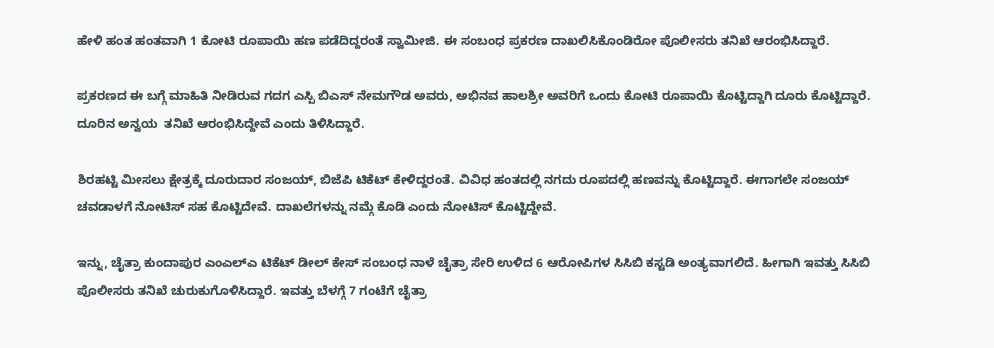ಹೇಳಿ ಹಂತ ಹಂತವಾಗಿ 1 ಕೋಟಿ ರೂಪಾಯಿ ಹಣ ಪಡೆದಿದ್ದರಂತೆ ಸ್ವಾಮೀಜಿ. ಈ ಸಂಬಂಧ ಪ್ರಕರಣ ದಾಖಲಿಸಿಕೊಂಡಿರೋ ಪೊಲೀಸರು ತನಿಖೆ ಆರಂಭಿಸಿದ್ದಾರೆ.

ಪ್ರಕರಣದ ಈ ಬಗ್ಗೆ ಮಾಹಿತಿ ನೀಡಿರುವ ಗದಗ ಎಸ್ಪಿ ಬಿಎಸ್ ನೇಮಗೌಡ ಅವರು, ಅಭಿನವ ಹಾಲಶ್ರೀ ಅವರಿಗೆ ಒಂದು ಕೋಟಿ ರೂಪಾಯಿ ಕೊಟ್ಟಿದ್ದಾಗಿ ದೂರು ಕೊಟ್ಟಿದ್ದಾರೆ. ದೂರಿನ ಅನ್ವಯ  ತನಿಖೆ ಆರಂಭಿಸಿದ್ದೇವೆ ಎಂದು ತಿಳಿಸಿದ್ದಾರೆ.

ಶಿರಹಟ್ಟಿ ಮೀಸಲು ಕ್ಷೇತ್ರಕ್ಕೆ ದೂರುದಾರ ಸಂಜಯ್‌, ಬಿಜೆಪಿ ಟಿಕೆಟ್ ಕೇಳಿದ್ದರಂತೆ. ವಿವಿಧ ಹಂತದಲ್ಲಿ ನಗದು ರೂಪದಲ್ಲಿ ಹಣವನ್ನು ಕೊಟ್ಟಿದ್ದಾರೆ. ಈಗಾಗಲೇ ಸಂಜಯ್ ಚವಡಾಳಗೆ ನೋಟಿಸ್ ಸಹ ಕೊಟ್ಟಿದೇವೆ. ದಾಖಲೆಗಳನ್ನು ನಮ್ಗೆ ಕೊಡಿ ಎಂದು ನೋಟಿಸ್ ಕೊಟ್ಟಿದ್ದೇವೆ.

ಇನ್ನು, ಚೈತ್ರಾ ಕುಂದಾಪುರ ಎಂಎಲ್ಎ ಟಿಕೆಟ್ ಡೀಲ್ ಕೇಸ್ ಸಂಬಂಧ ನಾಳೆ ಚೈತ್ರಾ ಸೇರಿ ಉಳಿದ 6 ಆರೋಪಿಗಳ ಸಿಸಿಬಿ ಕಸ್ಟಡಿ ಅಂತ್ಯವಾಗಲಿದೆ. ಹೀಗಾಗಿ ಇವತ್ತು ಸಿಸಿಬಿ ಪೊಲೀಸರು ತನಿಖೆ ಚುರುಕುಗೊಳಿಸಿದ್ದಾರೆ. ಇವತ್ತು ಬೆಳಗ್ಗೆ 7 ಗಂಟೆಗೆ ಚೈತ್ರಾ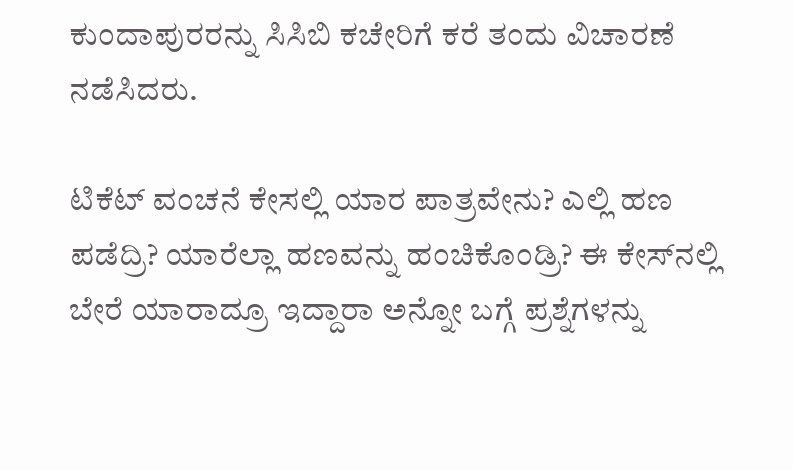ಕುಂದಾಪುರರನ್ನು ಸಿಸಿಬಿ ಕಚೇರಿಗೆ ಕರೆ ತಂದು ವಿಚಾರಣೆ ನಡೆಸಿದರು.

ಟಿಕೆಟ್ ವಂಚನೆ ಕೇಸಲ್ಲಿ ಯಾರ ಪಾತ್ರವೇನು? ಎಲ್ಲಿ ಹಣ ಪಡೆದ್ರಿ? ಯಾರೆಲ್ಲಾ ಹಣವನ್ನು ಹಂಚಿಕೊಂಡ್ರಿ? ಈ ಕೇಸ್‌‌ನಲ್ಲಿ ಬೇರೆ ಯಾರಾದ್ರೂ ಇದ್ದಾರಾ ಅನ್ನೋ ಬಗ್ಗೆ ಪ್ರಶ್ನೆಗಳನ್ನು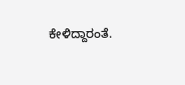ಕೇಳಿದ್ದಾರಂತೆ.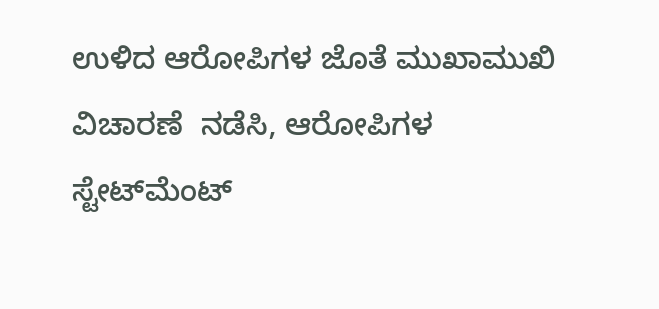ಉಳಿದ ಆರೋಪಿಗಳ ಜೊತೆ ಮುಖಾಮುಖಿ ವಿಚಾರಣೆ  ನಡೆಸಿ, ಆರೋಪಿಗಳ ಸ್ಟೇಟ್‌‌ಮೆಂಟ್‌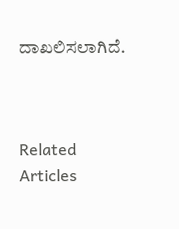ದಾಖಲಿಸಲಾಗಿದೆ.



Related Articles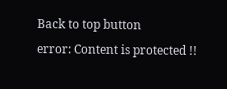Back to top button
error: Content is protected !!